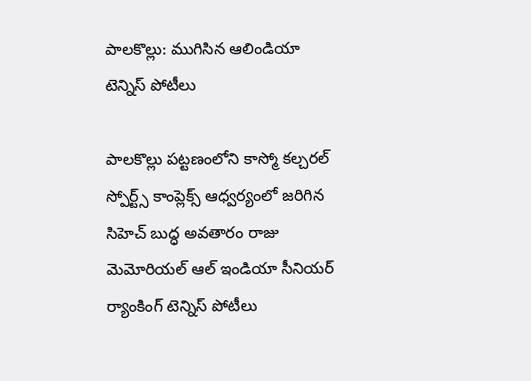పాలకొల్లు: ముగిసిన ఆలిండియా టెన్నిస్ పోటీలు

పాలకొల్లు పట్టణంలోని కాస్మో కల్చరల్ స్పోర్ట్స్ కాంప్లెక్స్ ఆధ్వర్యంలో జరిగిన సిహెచ్ బుద్ధ అవతారం రాజు మెమోరియల్ ఆల్ ఇండియా సీనియర్ ర్యాంకింగ్ టెన్నిస్ పోటీలు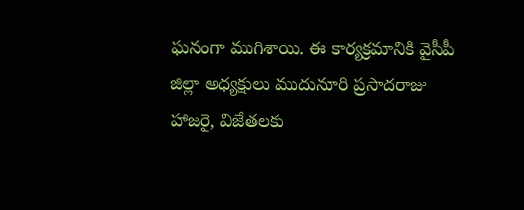ఘనంగా ముగిశాయి. ఈ కార్యక్రమానికి వైసీపీ జిల్లా అధ్యక్షులు ముదునూరి ప్రసాదరాజు హాజరై, విజేతలకు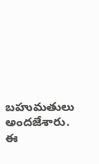బహుమతులు అందజేశారు. ఈ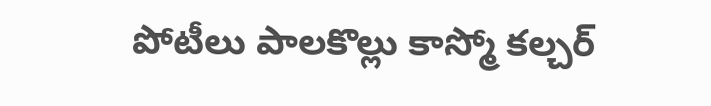పోటీలు పాలకొల్లు కాస్మో కల్చర్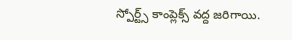స్పోర్ట్స్ కాంప్లెక్స్ వద్ద జరిగాయి.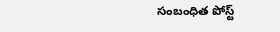సంబంధిత పోస్ట్